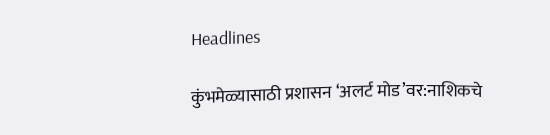Headlines

कुंभमेळ्यासाठी प्रशासन ‘अलर्ट मोड’वर:नाशिकचे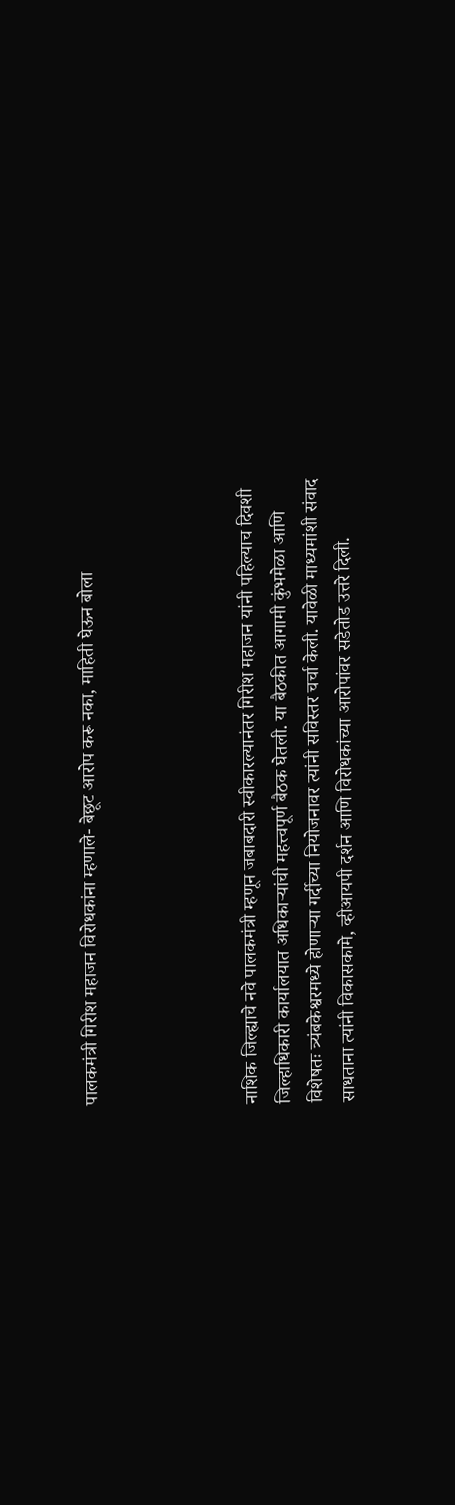पालकमंत्री गिरीश महाजन विरोधकांना म्हणाले- बेछूट आरोप करू नका, माहिती घेऊन बोला




नाशिक जिल्ह्याचे नवे पालकमंत्री म्हणून जबाबदारी स्वीकारल्यानंतर गिरीश महाजन यांनी पहिल्याच दिवशी जिल्हाधिकारी कार्यालयात अधिकाऱ्यांची महत्त्वपूर्ण बैठक घेतली. या बैठकीत आगामी कुंभमेळा आणि विशेषतः त्र्यंबकेश्वरमध्ये होणाऱ्या गर्दीच्या नियोजनावर त्यांनी सविस्तर चर्चा केली. यावेळी माध्यमांशी संवाद साधताना त्यांनी विकासकामे, व्हीआयपी दर्शन आणि विरोधकांच्या आरोपांवर सडेतोड उत्तरे दिली.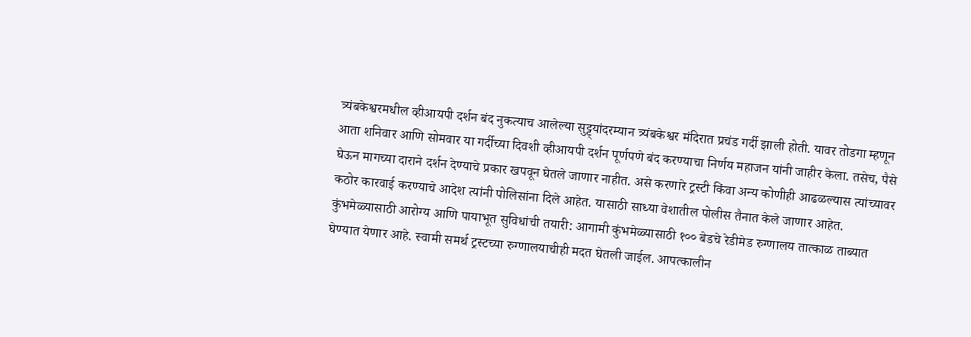त्र्यंबकेश्वरमधील व्हीआयपी दर्शन बंद नुकत्याच आलेल्या सुट्ट्यांदरम्यान त्र्यंबकेश्वर मंदिरात प्रचंड गर्दी झाली होती. यावर तोडगा म्हणून आता शनिवार आणि सोमवार या गर्दीच्या दिवशी व्हीआयपी दर्शन पूर्णपणे बंद करण्याचा निर्णय महाजन यांनी जाहीर केला. तसेच, पैसे घेऊन मागच्या दाराने दर्शन देण्याचे प्रकार खपवून घेतले जाणार नाहीत. असे करणारे ट्रस्टी किंवा अन्य कोणीही आढळल्यास त्यांच्यावर कठोर कारवाई करण्याचे आदेश त्यांनी पोलिसांना दिले आहेत. यासाठी साध्या वेशातील पोलीस तैनात केले जाणार आहेत. कुंभमेळ्यासाठी आरोग्य आणि पायाभूत सुविधांची तयारी: आगामी कुंभमेळ्यासाठी १०० बेडचे रेडीमेड रुग्णालय तात्काळ ताब्यात घेण्यात येणार आहे. स्वामी समर्थ ट्रस्टच्या रुग्णालयाचीही मदत घेतली जाईल. आपत्कालीन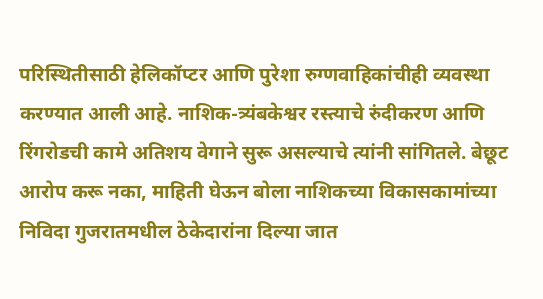परिस्थितीसाठी हेलिकॉप्टर आणि पुरेशा रुग्णवाहिकांचीही व्यवस्था करण्यात आली आहे. नाशिक-त्र्यंबकेश्वर रस्त्याचे रुंदीकरण आणि रिंगरोडची कामे अतिशय वेगाने सुरू असल्याचे त्यांनी सांगितले. बेछूट आरोप करू नका, माहिती घेऊन बोला नाशिकच्या विकासकामांच्या निविदा गुजरातमधील ठेकेदारांना दिल्या जात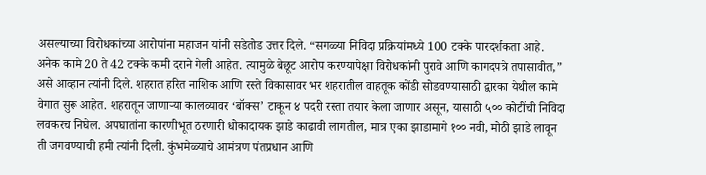असल्याच्या विरोधकांच्या आरोपांना महाजन यांनी सडेतोड उत्तर दिले. “सगळ्या निविदा प्रक्रियांमध्ये 100 टक्के पारदर्शकता आहे. अनेक कामे 20 ते 42 टक्के कमी दराने गेली आहेत. त्यामुळे बेछूट आरोप करण्यापेक्षा विरोधकांनी पुरावे आणि कागदपत्रे तपासावीत,” असे आव्हान त्यांनी दिले. शहरात हरित नाशिक आणि रस्ते विकासावर भर शहरातील वाहतूक कोंडी सोडवण्यासाठी द्वारका येथील कामे वेगात सुरू आहेत. शहरातून जाणाऱ्या कालव्यावर ‘बॉक्स’ टाकून ४ पदरी रस्ता तयार केला जाणार असून, यासाठी ५०० कोटींची निविदा लवकरच निघेल. अपघातांना कारणीभूत ठरणारी धोकादायक झाडे काढावी लागतील, मात्र एका झाडामागे १०० नवी, मोठी झाडे लावून ती जगवण्याची हमी त्यांनी दिली. कुंभमेळ्याचे आमंत्रण पंतप्रधान आणि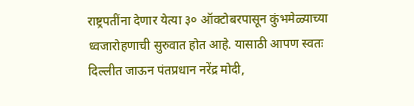राष्ट्रपतींना देणार येत्या ३० ऑक्टोबरपासून कुंभमेळ्याच्या ध्वजारोहणाची सुरुवात होत आहे. यासाठी आपण स्वतः दिल्लीत जाऊन पंतप्रधान नरेंद्र मोदी,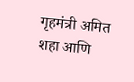गृहमंत्री अमित शहा आणि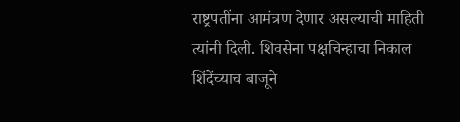राष्ट्रपतींना आमंत्रण देणार असल्याची माहिती त्यांनी दिली. शिवसेना पक्षचिन्हाचा निकाल शिंदेंच्याच बाजूने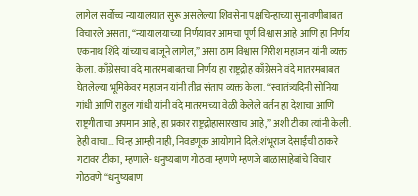लागेल सर्वोच्च न्यायालयात सुरू असलेल्या शिवसेना पक्षचिन्हाच्या सुनावणीबाबत विचारले असता, “न्यायालयाच्या निर्णयावर आमचा पूर्ण विश्वास आहे आणि हा निर्णय एकनाथ शिंदे यांच्याच बाजूने लागेल,” असा ठाम विश्वास गिरीश महाजन यांनी व्यक्त केला. काँग्रेसचा वंदे मातरमबाबतचा निर्णय हा राष्ट्रद्रोह काँग्रेसने वंदे मातरमबाबत घेतलेल्या भूमिकेवर महाजन यांनी तीव्र संताप व्यक्त केला. “स्वातंत्र्यदिनी सोनिया गांधी आणि राहुल गांधी यांनी वंदे मातरमच्या वेळी केलेले वर्तन हा देशाचा आणि राष्ट्रगीताचा अपमान आहे, हा प्रकार राष्ट्रद्रोहासारखाच आहे,” अशी टीका त्यांनी केली. हेही वाचा… चिन्ह आम्ही नाही, निवडणूक आयोगाने दिले:शंभूराज देसाईंची ठाकरे गटावर टीका, म्हणाले- धनुष्यबाण गोठवा म्हणणे म्हणजे बाळासाहेबांचे विचार गोठवणे “धनुष्यबाण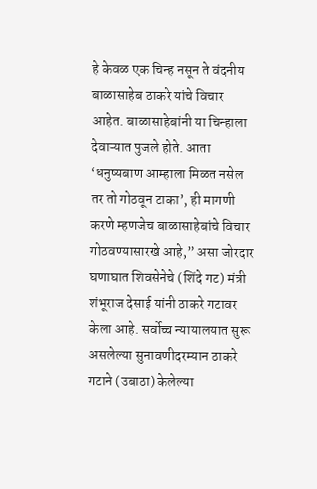हे केवळ एक चिन्ह नसून ते वंदनीय बाळासाहेब ठाकरे यांचे विचार आहेत. बाळासाहेबांनी या चिन्हाला देवाऱ्यात पुजले होते. आता ‘धनुष्यबाण आम्हाला मिळत नसेल तर तो गोठवून टाका’, ही मागणी करणे म्हणजेच बाळासाहेबांचे विचार गोठवण्यासारखे आहे,” असा जोरदार घणाघात शिवसेनेचे (शिंदे गट) मंत्री शंभूराज देसाई यांनी ठाकरे गटावर केला आहे. सर्वोच्च न्यायालयात सुरू असलेल्या सुनावणीदरम्यान ठाकरे गटाने (उबाठा) केलेल्या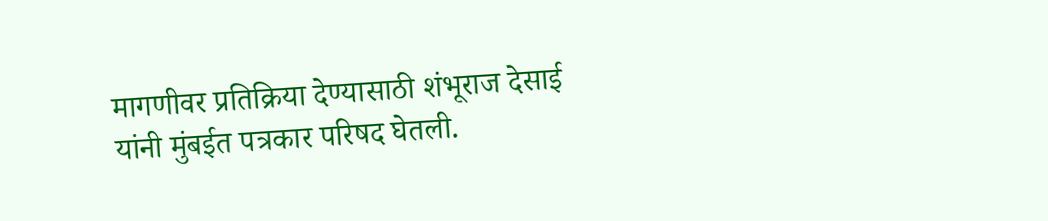मागणीवर प्रतिक्रिया देण्यासाठी शंभूराज देसाई यांनी मुंबईत पत्रकार परिषद घेतली.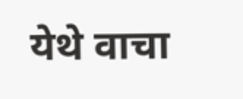येथे वाचा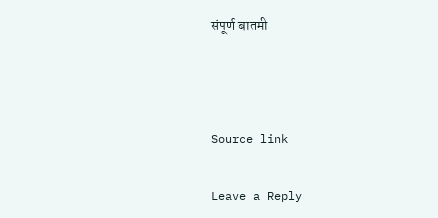संपूर्ण बातमी



Source link

Leave a Reply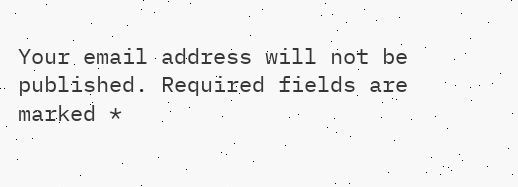Your email address will not be published. Required fields are marked *